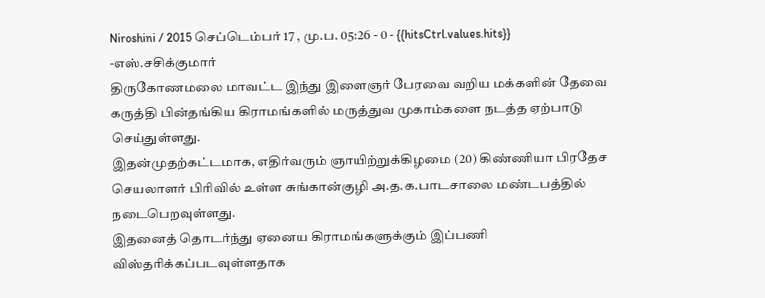Niroshini / 2015 செப்டெம்பர் 17 , மு.ப. 05:26 - 0 - {{hitsCtrl.values.hits}}
-எஸ்.சசிக்குமார்
திருகோணமலை மாவட்ட இந்து இளைஞர் பேரவை வறிய மக்களின் தேவை கருத்தி பின்தங்கிய கிராமங்களில் மருத்துவ முகாம்களை நடத்த ஏற்பாடு செய்துள்ளது.
இதன்முதற்கட்டமாக, எதிர்வரும் ஞாயிற்றுக்கிழமை (20) கிண்ணியா பிரதேச செயலாளர் பிரிவில் உள்ள சுங்கான்குழி அ.த.க.பாடசாலை மண்டபத்தில் நடைபெறவுள்ளது.
இதனைத் தொடர்ந்து ஏனைய கிராமங்களுக்கும் இப்பணி விஸ்தரிக்கப்படவுள்ளதாக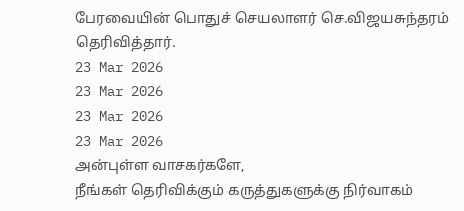பேரவையின் பொதுச் செயலாளர் செ.விஜயசுந்தரம் தெரிவித்தார்.
23 Mar 2026
23 Mar 2026
23 Mar 2026
23 Mar 2026
அன்புள்ள வாசகர்களே,
நீங்கள் தெரிவிக்கும் கருத்துகளுக்கு நிர்வாகம்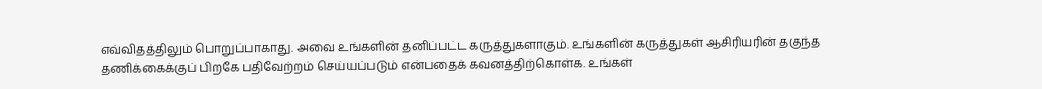எவ்விதத்திலும் பொறுப்பாகாது. அவை உங்களின் தனிப்பட்ட கருத்துகளாகும். உங்களின் கருத்துகள் ஆசிரியரின் தகுந்த தணிக்கைக்குப் பிறகே பதிவேற்றம் செய்யப்படும் என்பதைக் கவனத்திற்கொள்க. உங்கள்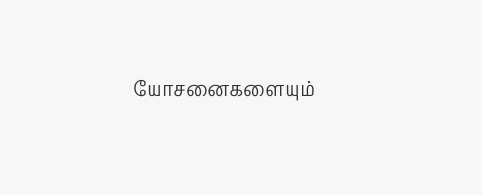யோசனைகளையும்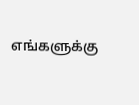எங்களுக்கு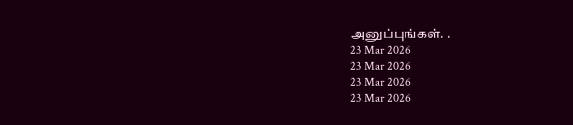அனுப்புங்கள். .
23 Mar 2026
23 Mar 2026
23 Mar 2026
23 Mar 2026